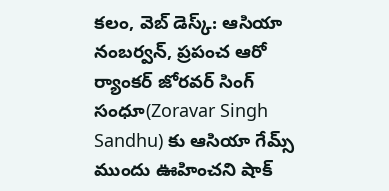కలం, వెబ్ డెస్క్: ఆసియా నంబర్వన్, ప్రపంచ ఆరో ర్యాంకర్ జోరవర్ సింగ్ సంధూ(Zoravar Singh Sandhu) కు ఆసియా గేమ్స్ ముందు ఊహించని షాక్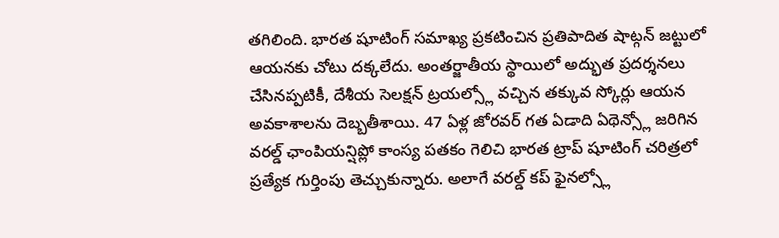తగిలింది. భారత షూటింగ్ సమాఖ్య ప్రకటించిన ప్రతిపాదిత షాట్గన్ జట్టులో ఆయనకు చోటు దక్కలేదు. అంతర్జాతీయ స్థాయిలో అద్భుత ప్రదర్శనలు చేసినప్పటికీ, దేశీయ సెలక్షన్ ట్రయల్స్లో వచ్చిన తక్కువ స్కోర్లు ఆయన అవకాశాలను దెబ్బతీశాయి. 47 ఏళ్ల జోరవర్ గత ఏడాది ఏథెన్స్లో జరిగిన వరల్డ్ ఛాంపియన్షిప్లో కాంస్య పతకం గెలిచి భారత ట్రాప్ షూటింగ్ చరిత్రలో ప్రత్యేక గుర్తింపు తెచ్చుకున్నారు. అలాగే వరల్డ్ కప్ ఫైనల్స్లో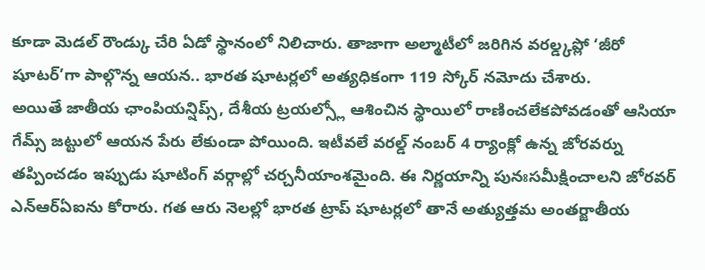కూడా మెడల్ రౌండ్కు చేరి ఏడో స్థానంలో నిలిచారు. తాజాగా అల్మాటీలో జరిగిన వరల్డ్కప్లో ‘జీరో షూటర్’గా పాల్గొన్న ఆయన.. భారత షూటర్లలో అత్యధికంగా 119 స్కోర్ నమోదు చేశారు.
అయితే జాతీయ ఛాంపియన్షిప్స్, దేశీయ ట్రయల్స్లో ఆశించిన స్థాయిలో రాణించలేకపోవడంతో ఆసియా గేమ్స్ జట్టులో ఆయన పేరు లేకుండా పోయింది. ఇటీవలే వరల్డ్ నంబర్ 4 ర్యాంక్లో ఉన్న జోరవర్ను తప్పించడం ఇప్పుడు షూటింగ్ వర్గాల్లో చర్చనీయాంశమైంది. ఈ నిర్ణయాన్ని పునఃసమీక్షించాలని జోరవర్ ఎన్ఆర్ఏఐను కోరారు. గత ఆరు నెలల్లో భారత ట్రాప్ షూటర్లలో తానే అత్యుత్తమ అంతర్జాతీయ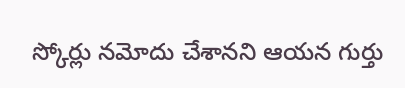స్కోర్లు నమోదు చేశానని ఆయన గుర్తు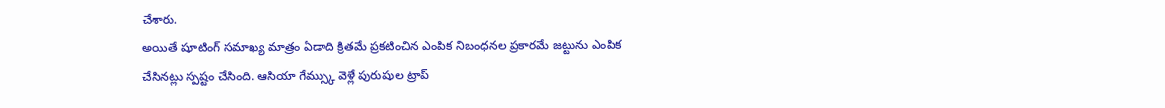చేశారు.
అయితే షూటింగ్ సమాఖ్య మాత్రం ఏడాది క్రితమే ప్రకటించిన ఎంపిక నిబంధనల ప్రకారమే జట్టును ఎంపిక చేసినట్లు స్పష్టం చేసింది. ఆసియా గేమ్స్కు వెళ్లే పురుషుల ట్రాప్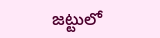జట్టులో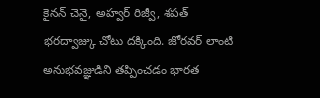కైనన్ చెనై, అహ్వర్ రిజ్వీ, శపత్ భరద్వాజ్కు చోటు దక్కింది. జోరవర్ లాంటి అనుభవజ్ఞుడిని తప్పించడం భారత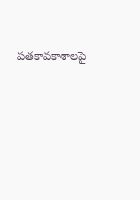పతకావకాశాలపై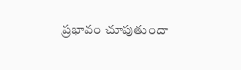ప్రభావం చూపుతుందా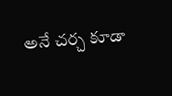అనే చర్చ కూడా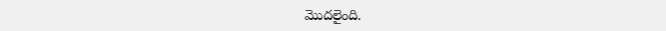మొదలైంది.